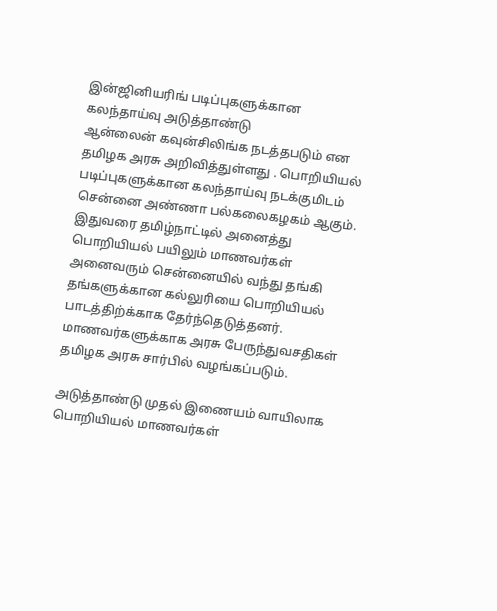இன்ஜினியரிங் படிப்புகளுக்கான கலந்தாய்வு அடுத்தாண்டு
ஆன்லைன் கவுன்சிலிங்க நடத்தபடும் என தமிழக அரசு அறிவித்துள்ளது . பொறியியல் படிப்புகளுக்கான கலந்தாய்வு நடக்குமிடம் சென்னை அண்ணா பல்கலைகழகம் ஆகும். இதுவரை தமிழ்நாட்டில் அனைத்து பொறியியல் பயிலும் மாணவர்கள் அனைவரும் சென்னையில் வந்து தங்கி தங்களுக்கான கல்லுரியை பொறியியல் பாடத்திற்க்காக தேர்ந்தெடுத்தனர். மாணவர்களுக்காக அரசு பேருந்துவசதிகள் தமிழக அரசு சார்பில் வழங்கப்படும்.

அடுத்தாண்டு முதல் இணையம் வாயிலாக பொறியியல் மாணவர்கள்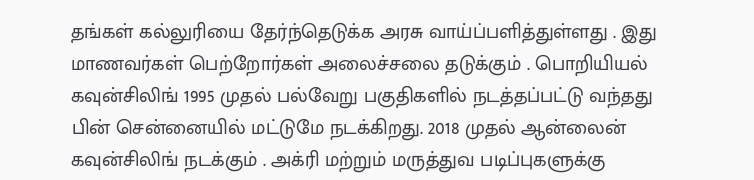தங்கள் கல்லுரியை தேர்ந்தெடுக்க அரசு வாய்ப்பளித்துள்ளது . இது மாணவர்கள் பெற்றோர்கள் அலைச்சலை தடுக்கும் . பொறியியல் கவுன்சிலிங் 1995 முதல் பல்வேறு பகுதிகளில் நடத்தப்பட்டு வந்தது பின் சென்னையில் மட்டுமே நடக்கிறது. 2018 முதல் ஆன்லைன் கவுன்சிலிங் நடக்கும் . அக்ரி மற்றும் மருத்துவ படிப்புகளுக்கு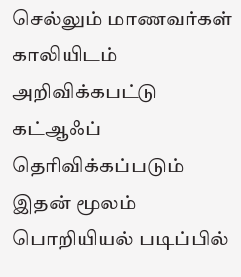செல்லும் மாணவர்கள் காலியிடம் அறிவிக்கபட்டு கட்ஆஃப் தெரிவிக்கப்படும் இதன் மூலம் பொறியியல் படிப்பில்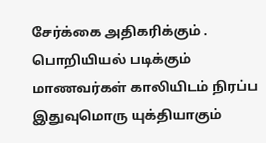சேர்க்கை அதிகரிக்கும் .
பொறியியல் படிக்கும் மாணவர்கள் காலியிடம் நிரப்ப இதுவுமொரு யுக்தியாகும்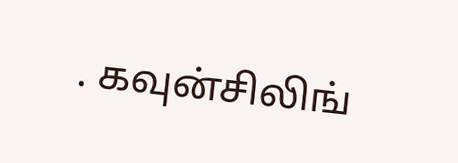. கவுன்சிலிங்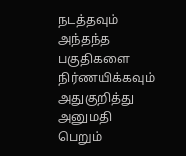நடத்தவும் அந்தந்த பகுதிகளை நிர்ணயிக்கவும் அதுகுறித்து அனுமதி பெறும்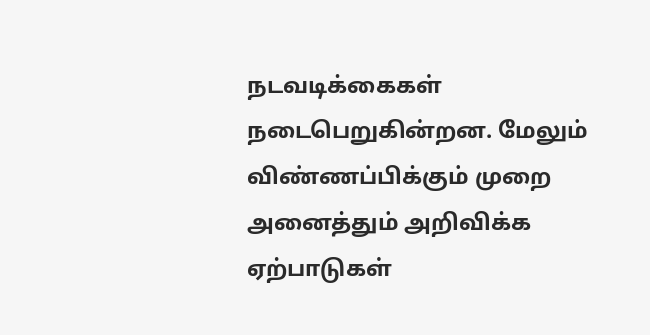நடவடிக்கைகள் நடைபெறுகின்றன. மேலும் விண்ணப்பிக்கும் முறை அனைத்தும் அறிவிக்க ஏற்பாடுகள்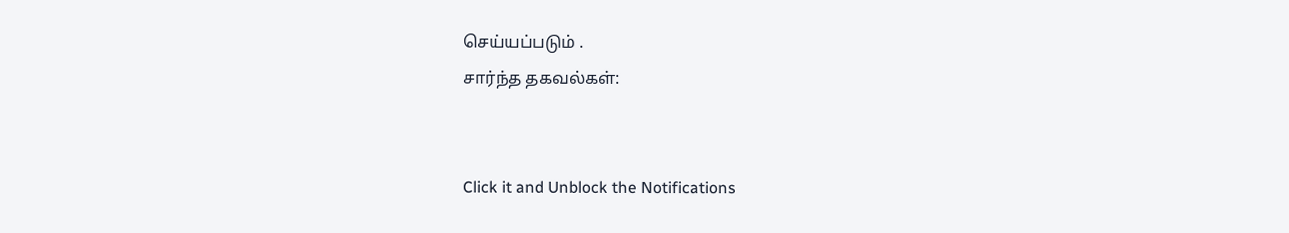செய்யப்படும் .
சார்ந்த தகவல்கள்:


Click it and Unblock the Notifications